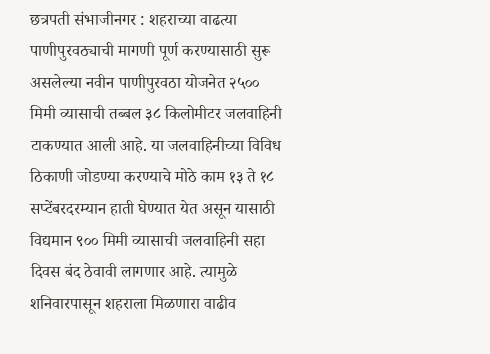छत्रपती संभाजीनगर : शहराच्या वाढत्या पाणीपुरवठ्याची मागणी पूर्ण करण्यासाठी सुरू असलेल्या नवीन पाणीपुरवठा योजनेत २५०० मिमी व्यासाची तब्बल ३८ किलोमीटर जलवाहिनी टाकण्यात आली आहे. या जलवाहिनीच्या विविध ठिकाणी जोडण्या करण्याचे मोठे काम १३ ते १८ सप्टेंबरदरम्यान हाती घेण्यात येत असून यासाठी विद्यमान ९०० मिमी व्यासाची जलवाहिनी सहा दिवस बंद ठेवावी लागणार आहे. त्यामुळे शनिवारपासून शहराला मिळणारा वाढीव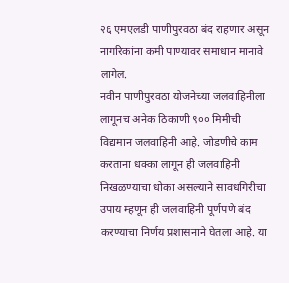२६ एमएलडी पाणीपुरवठा बंद राहणार असून नागरिकांना कमी पाण्यावर समाधान मानावे लागेल.
नवीन पाणीपुरवठा योजनेच्या जलवाहिनीला लागूनच अनेक ठिकाणी ९०० मिमीची विद्यमान जलवाहिनी आहे. जोडणीचे काम करताना धक्का लागून ही जलवाहिनी निखळण्याचा धोका असल्याने सावधगिरीचा उपाय म्हणून ही जलवाहिनी पूर्णपणे बंद करण्याचा निर्णय प्रशासनाने घेतला आहे. या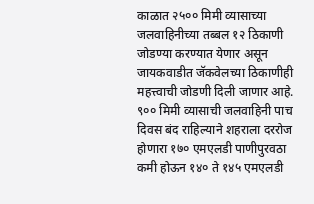काळात २५०० मिमी व्यासाच्या जलवाहिनीच्या तब्बल १२ ठिकाणी जोडण्या करण्यात येणार असून जायकवाडीत जॅकवेलच्या ठिकाणीही महत्त्वाची जोडणी दिली जाणार आहे.
९०० मिमी व्यासाची जलवाहिनी पाच दिवस बंद राहिल्याने शहराला दररोज होणारा १७० एमएलडी पाणीपुरवठा कमी होऊन १४० ते १४५ एमएलडी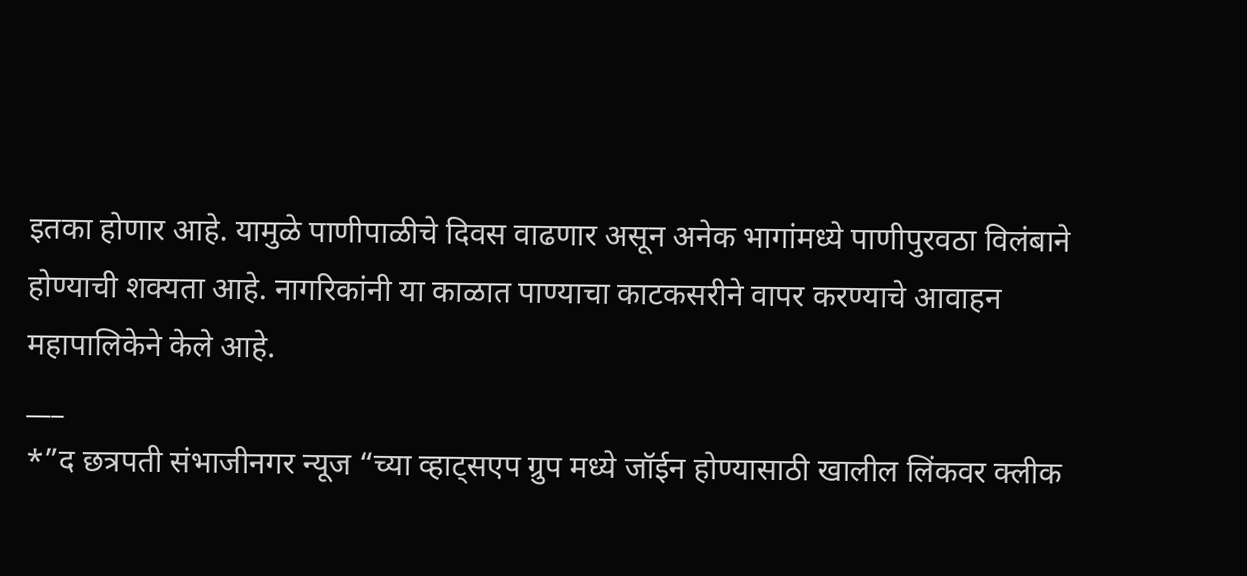इतका होणार आहे. यामुळे पाणीपाळीचे दिवस वाढणार असून अनेक भागांमध्ये पाणीपुरवठा विलंबाने होण्याची शक्यता आहे. नागरिकांनी या काळात पाण्याचा काटकसरीने वापर करण्याचे आवाहन महापालिकेने केले आहे.
___
*”द छत्रपती संभाजीनगर न्यूज “च्या व्हाट्सएप ग्रुप मध्ये जॉईन होण्यासाठी खालील लिंकवर क्लीक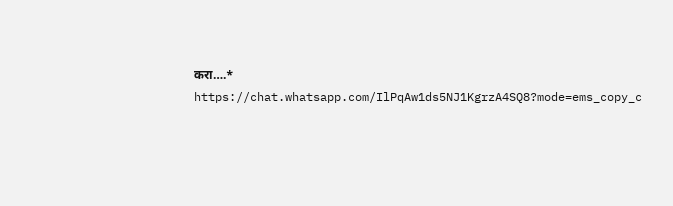करा….*
https://chat.whatsapp.com/IlPqAw1ds5NJ1KgrzA4SQ8?mode=ems_copy_c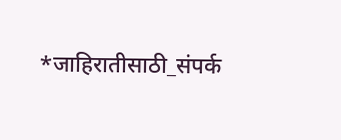*जाहिरातीसाठी_संपर्क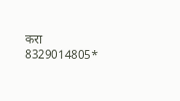करा 8329014805*